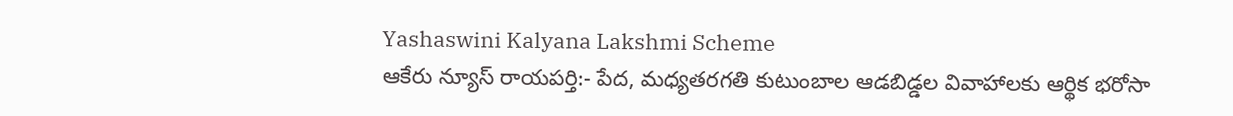Yashaswini Kalyana Lakshmi Scheme
ఆకేరు న్యూస్ రాయపర్తి:- పేద, మధ్యతరగతి కుటుంబాల ఆడబిడ్డల వివాహాలకు ఆర్థిక భరోసా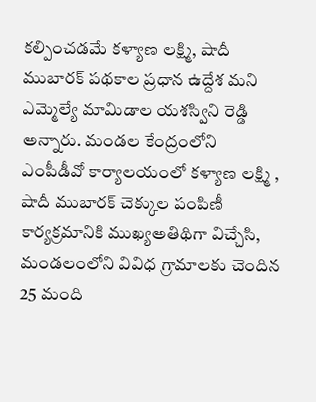కల్పించడమే కళ్యాణ లక్ష్మి, షాదీ ముబారక్ పథకాల ప్రధాన ఉద్దేశ మని ఎమ్మెల్యే మామిడాల యశస్విని రెడ్డి అన్నారు. మండల కేంద్రంలోని ఎంపీడీవో కార్యాలయంలో కళ్యాణ లక్ష్మి , షాదీ ముబారక్ చెక్కుల పంపిణీ కార్యక్రమానికి ముఖ్యఅతిథిగా విచ్చేసి, మండలంలోని వివిధ గ్రామాలకు చెందిన 25 మంది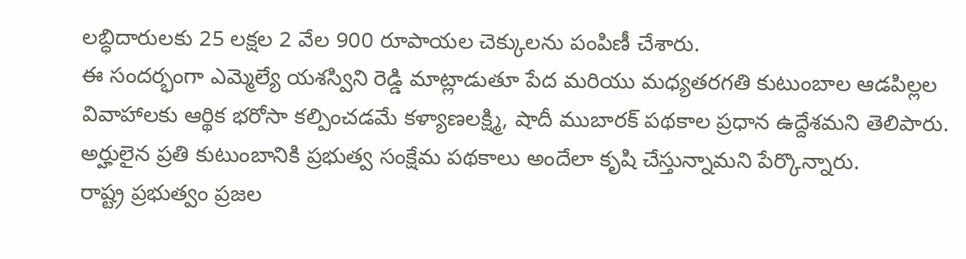లబ్ధిదారులకు 25 లక్షల 2 వేల 900 రూపాయల చెక్కులను పంపిణీ చేశారు.
ఈ సందర్భంగా ఎమ్మెల్యే యశస్విని రెడ్డి మాట్లాడుతూ పేద మరియు మధ్యతరగతి కుటుంబాల ఆడపిల్లల వివాహాలకు ఆర్థిక భరోసా కల్పించడమే కళ్యాణలక్ష్మి, షాదీ ముబారక్ పథకాల ప్రధాన ఉద్దేశమని తెలిపారు. అర్హులైన ప్రతి కుటుంబానికి ప్రభుత్వ సంక్షేమ పథకాలు అందేలా కృషి చేస్తున్నామని పేర్కొన్నారు.
రాష్ట్ర ప్రభుత్వం ప్రజల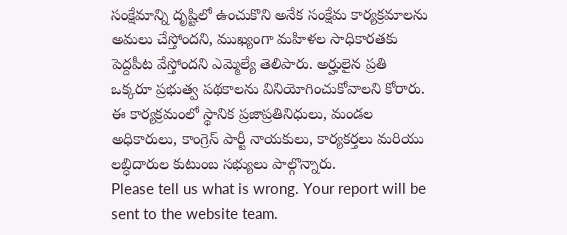సంక్షేమాన్ని దృష్టిలో ఉంచుకొని అనేక సంక్షేమ కార్యక్రమాలను అమలు చేస్తోందని, ముఖ్యంగా మహిళల సాధికారతకు పెద్దపీట వేస్తోందని ఎమ్మెల్యే తెలిపారు. అర్హులైన ప్రతి ఒక్కరూ ప్రభుత్వ పథకాలను వినియోగించుకోవాలని కోరారు.
ఈ కార్యక్రమంలో స్థానిక ప్రజాప్రతినిధులు, మండల అధికారులు, కాంగ్రెస్ పార్టీ నాయకులు, కార్యకర్తలు మరియు లబ్ధిదారుల కుటుంబ సభ్యులు పాల్గొన్నారు.
Please tell us what is wrong. Your report will be sent to the website team.